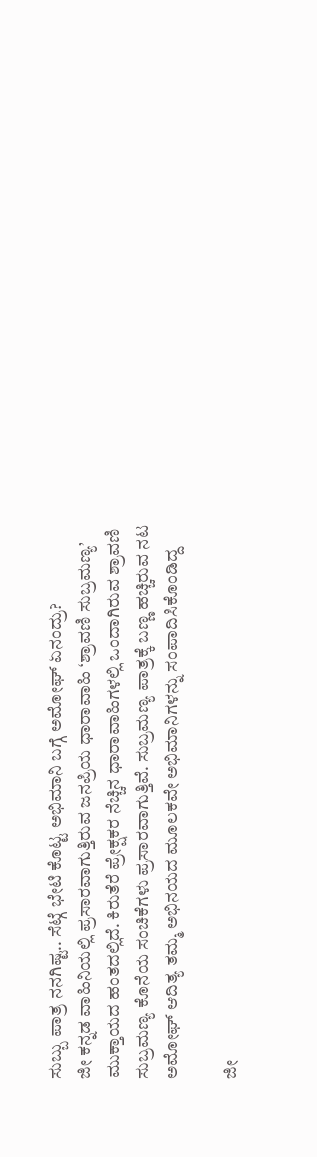ಸುಬ್ಬು ಪಾತ್ರ ನನಗಿಷ್ಟ.. ಸೆಟ್ಗೆ ಭೇಟಿ ಕೊಟ್ಟ ಅಭಿಮಾನಿ ಬಗ್ಗೆ ಅಮೋಘ್ ಏನಂದ್ರು?
ಜೀ ಕನ್ನಡ ವಾಹಿನಿಯಲ್ಲಿ ಪ್ರಸಾರವಾಗುತ್ತಿರುವ ಜನಪ್ರಿಯ ಧಾರಾವಾಹಿ ‘ಶ್ರಾವಣಿ ಸುಬ್ರಮಣ್ಯ’ ಮುಕ್ತಾಯದ ಹಂತದಲ್ಲಿದೆ. ಕಿರುತೆರೆ ಪ್ರೇಕ್ಷಕರ ನೆಚ್ಚಿನ ಧಾರಾವಾಹಿಗಳಲ್ಲಿ ಒಂದಾಗಿರುವ ಶ್ರಾವಣಿ ಸುಬ್ರಮಣ್ಯ ಕೊನೆಯ ಸಂಚಿಕೆಗಳು ಪ್ರಸಾರವಾಗುತ್ತಿವೆ. ಸುಬ್ರಮಣ್ಯ ಪಾತ್ರಕ್ಕೆ ಬಣ್ಣ ಹಚ್ಚಿರುವ ನಟ ಅಮೋಘ್ ಆದಿತ್ಯ ತಮ್ಮ ಅಭಿನಯದ ಮೂಲಕವೇ ಅಭಿಮಾನಿಗಳನ್ನು ಸಂಪಾದಿಸಿಕೊಂಡಿದ್ದ

ಜೀ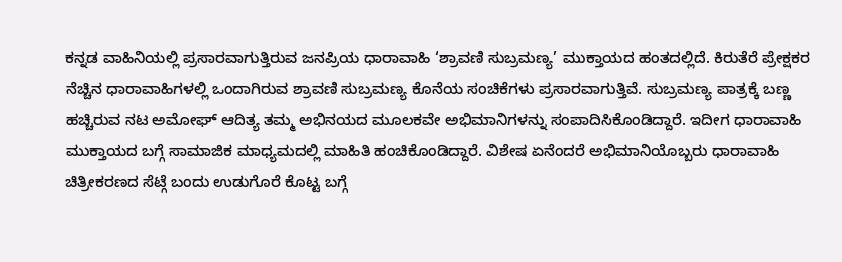ಕನ್ನಡ ವಾಹಿನಿಯಲ್ಲಿ ಪ್ರಸಾರವಾಗುತ್ತಿರುವ ಜನಪ್ರಿಯ ಧಾರಾವಾಹಿ ‘ಶ್ರಾವಣಿ ಸುಬ್ರಮಣ್ಯ’ ಮುಕ್ತಾಯದ ಹಂತದಲ್ಲಿದೆ. ಕಿರುತೆರೆ ಪ್ರೇಕ್ಷಕರ ನೆಚ್ಚಿನ ಧಾರಾವಾಹಿಗಳಲ್ಲಿ ಒಂದಾಗಿರುವ ಶ್ರಾವಣಿ ಸುಬ್ರಮಣ್ಯ ಕೊನೆಯ ಸಂಚಿಕೆಗಳು ಪ್ರಸಾರವಾಗುತ್ತಿವೆ. ಸುಬ್ರಮಣ್ಯ ಪಾತ್ರಕ್ಕೆ ಬಣ್ಣ ಹಚ್ಚಿರುವ ನಟ ಅಮೋಘ್ ಆದಿತ್ಯ ತಮ್ಮ ಅಭಿನಯದ ಮೂಲಕವೇ ಅಭಿಮಾನಿಗಳನ್ನು ಸಂಪಾದಿಸಿಕೊಂಡಿದ್ದಾರೆ. ಇದೀಗ ಧಾರಾವಾಹಿ ಮುಕ್ತಾಯದ ಬಗ್ಗೆ ಸಾಮಾಜಿಕ ಮಾಧ್ಯಮದಲ್ಲಿ ಮಾಹಿತಿ ಹಂಚಿಕೊಂಡಿದ್ದಾರೆ. ವಿಶೇಷ ಏನೆಂದರೆ ಅಭಿಮಾನಿಯೊಬ್ಬರು ಧಾರಾವಾಹಿ ಚಿತ್ರೀಕರಣದ ಸೆಟ್ಗೆ ಬಂದು ಉಡುಗೊರೆ ಕೊಟ್ಟ ಬಗ್ಗೆ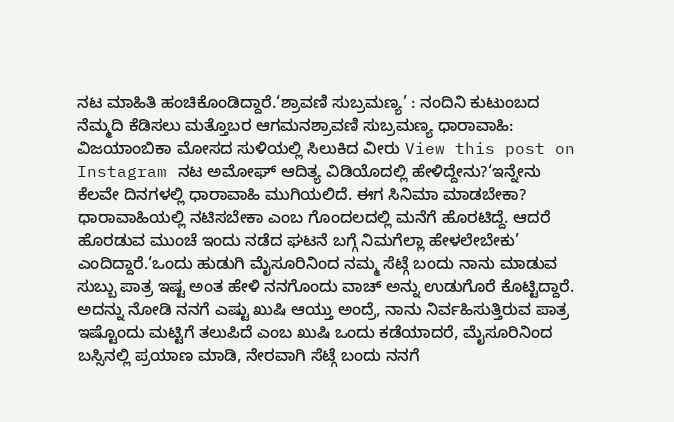ನಟ ಮಾಹಿತಿ ಹಂಚಿಕೊಂಡಿದ್ದಾರೆ.‘ಶ್ರಾವಣಿ ಸುಬ್ರಮಣ್ಯ’ : ನಂದಿನಿ ಕುಟುಂಬದ ನೆಮ್ಮದಿ ಕೆಡಿಸಲು ಮತ್ತೊಬರ ಆಗಮನಶ್ರಾವಣಿ ಸುಬ್ರಮಣ್ಯ ಧಾರಾವಾಹಿ: ವಿಜಯಾಂಬಿಕಾ ಮೋಸದ ಸುಳಿಯಲ್ಲಿ ಸಿಲುಕಿದ ವೀರು View this post on Instagram ನಟ ಅಮೋಘ್ ಆದಿತ್ಯ ವಿಡಿಯೊದಲ್ಲಿ ಹೇಳಿದ್ದೇನು?‘ಇನ್ನೇನು ಕೆಲವೇ ದಿನಗಳಲ್ಲಿ ಧಾರಾವಾಹಿ ಮುಗಿಯಲಿದೆ. ಈಗ ಸಿನಿಮಾ ಮಾಡಬೇಕಾ? ಧಾರಾವಾಹಿಯಲ್ಲಿ ನಟಿಸಬೇಕಾ ಎಂಬ ಗೊಂದಲದಲ್ಲಿ ಮನೆಗೆ ಹೊರಟಿದ್ದೆ. ಆದರೆ ಹೊರಡುವ ಮುಂಚೆ ಇಂದು ನಡೆದ ಘಟನೆ ಬಗ್ಗೆ ನಿಮಗೆಲ್ಲಾ ಹೇಳಲೇಬೇಕು’ ಎಂದಿದ್ದಾರೆ.‘ಒಂದು ಹುಡುಗಿ ಮೈಸೂರಿನಿಂದ ನಮ್ಮ ಸೆಟ್ಗೆ ಬಂದು ನಾನು ಮಾಡುವ ಸುಬ್ಬು ಪಾತ್ರ ಇಷ್ಟ ಅಂತ ಹೇಳಿ ನನಗೊಂದು ವಾಚ್ ಅನ್ನು ಉಡುಗೊರೆ ಕೊಟ್ಟಿದ್ದಾರೆ. ಅದನ್ನು ನೋಡಿ ನನಗೆ ಎಷ್ಟು ಖುಷಿ ಆಯ್ತು ಅಂದ್ರೆ, ನಾನು ನಿರ್ವಹಿಸುತ್ತಿರುವ ಪಾತ್ರ ಇಷ್ಟೊಂದು ಮಟ್ಟಿಗೆ ತಲುಪಿದೆ ಎಂಬ ಖುಷಿ ಒಂದು ಕಡೆಯಾದರೆ, ಮೈಸೂರಿನಿಂದ ಬಸ್ಸಿನಲ್ಲಿ ಪ್ರಯಾಣ ಮಾಡಿ, ನೇರವಾಗಿ ಸೆಟ್ಗೆ ಬಂದು ನನಗೆ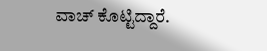ವಾಚ್ ಕೊಟ್ಟಿದ್ದಾರೆ.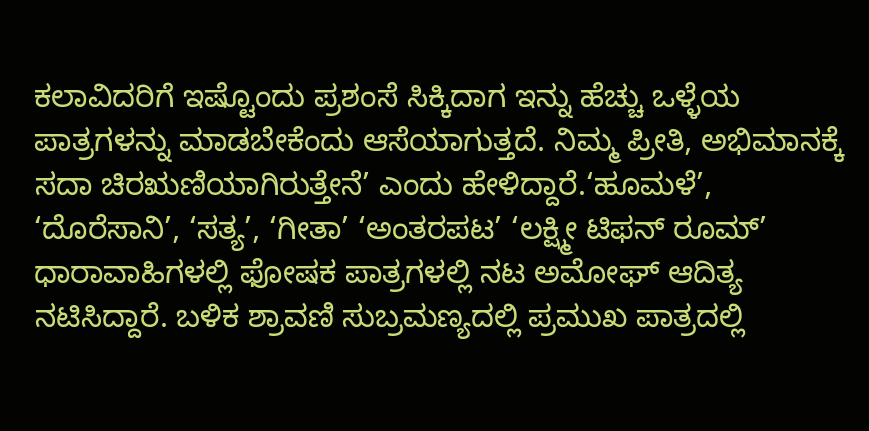ಕಲಾವಿದರಿಗೆ ಇಷ್ಟೊಂದು ಪ್ರಶಂಸೆ ಸಿಕ್ಕಿದಾಗ ಇನ್ನು ಹೆಚ್ಚು ಒಳ್ಳೆಯ ಪಾತ್ರಗಳನ್ನು ಮಾಡಬೇಕೆಂದು ಆಸೆಯಾಗುತ್ತದೆ. ನಿಮ್ಮ ಪ್ರೀತಿ, ಅಭಿಮಾನಕ್ಕೆ ಸದಾ ಚಿರಋಣಿಯಾಗಿರುತ್ತೇನೆ’ ಎಂದು ಹೇಳಿದ್ದಾರೆ.‘ಹೂಮಳೆ’, ‘ದೊರೆಸಾನಿ’, ‘ಸತ್ಯ’, ‘ಗೀತಾ’ ‘ಅಂತರಪಟ’ ‘ಲಕ್ಷ್ಮೀ ಟಿಫನ್ ರೂಮ್’ ಧಾರಾವಾಹಿಗಳಲ್ಲಿ ಫೋಷಕ ಪಾತ್ರಗಳಲ್ಲಿ ನಟ ಅಮೋಘ್ ಆದಿತ್ಯ ನಟಿಸಿದ್ದಾರೆ. ಬಳಿಕ ಶ್ರಾವಣಿ ಸುಬ್ರಮಣ್ಯದಲ್ಲಿ ಪ್ರಮುಖ ಪಾತ್ರದಲ್ಲಿ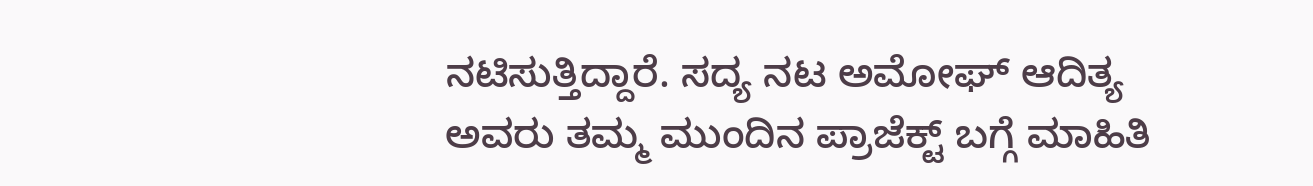ನಟಿಸುತ್ತಿದ್ದಾರೆ. ಸದ್ಯ ನಟ ಅಮೋಘ್ ಆದಿತ್ಯ ಅವರು ತಮ್ಮ ಮುಂದಿನ ಪ್ರಾಜೆಕ್ಟ್ ಬಗ್ಗೆ ಮಾಹಿತಿ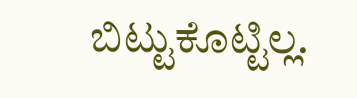ಬಿಟ್ಟುಕೊಟ್ಟಿಲ್ಲ.